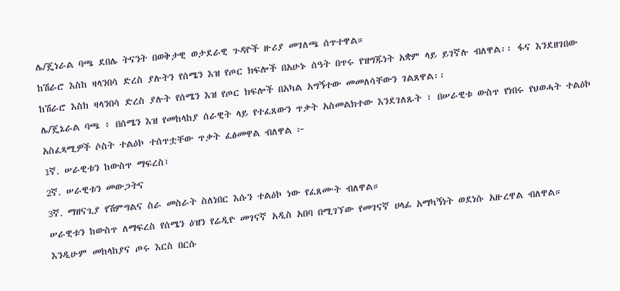ሌ/ጄነራል ባጫ ደበሌ ትናንት በወቅታዊ ወታደራዊ ጉዳዮች ዙሪያ መገለጫ ሰጥተዋል።
ከሽራሮ እስከ ዛላንበሳ ድረስ ያሉትን የሰሜን እዝ የጦር ክፍሎች በአሁኑ ሰዓት በጥሩ የዝግጁነት አቋም ላይ ይገኛሉ ብለዋል፡፡ ፋና እንደዘገበው
ከሽራሮ እስከ ዛላንበሳ ድረስ ያሉት የሰሜን እዝ የጦር ክፍሎች በአካል አግኝተው መመለሳቸውን ገልጸዋል፡፡
ሌ/ጄኔራል ባጫ ፥ በሰሜን እዝ የመከላከያ ሰራዊት ላይ የተፈጸውን ጥቃት አስመልክተው እንደገለጹት ፣ በሠራዊቱ ውስጥ የነበሩ የህወሓት ተልዕኮ አስፈጻሚዎች ሶስት ተልዕኮ ተሰጥቷቸው ጥቃት ፈፅመዋል ብለዋል ፦
1ኛ. ሠራዊቱን ከውስጥ ማፍረስ፣
2ኛ. ሠራዊቱን መውጋትና
3ኛ. ማዘናጊያ የሽምግልና ስራ መስራት ስለነበር እሱን ተልዕኮ ነው የፈጸሙት ብለዋል።
ሠራዊቱን ከውስጥ ለማፍረስ የሰሜን ዕዝን የሬዲዮ መገናኛ አዲስ አበባ በሚገኘው የመገናኛ ሀላፊ አማካኝነት ወደነሱ አዙረዋል ብለዋል።
እንዲሁም መከላከያና ጦሩ እርስ በርሱ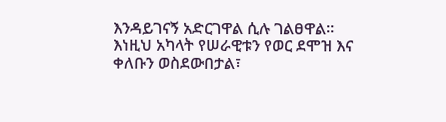እንዳይገናኝ አድርገዋል ሲሉ ገልፀዋል።
እነዚህ አካላት የሠራዊቱን የወር ደሞዝ እና ቀለቡን ወስደውበታል፣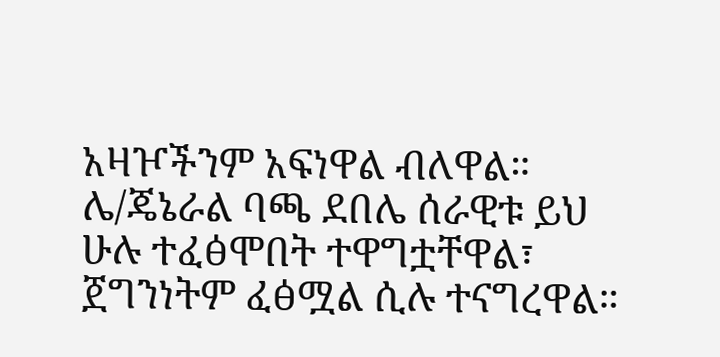አዛዦችንም አፍነዋል ብለዋል።
ሌ/ጄኔራል ባጫ ደበሌ ሰራዊቱ ይህ ሁሉ ተፈፅሞበት ተዋግቷቸዋል፣ ጀግንነትም ፈፅሟል ሲሉ ተናግረዋል።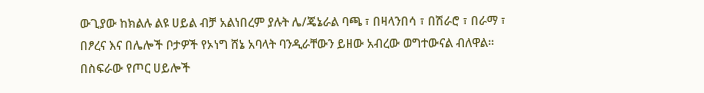ውጊያው ከክልሉ ልዩ ሀይል ብቻ አልነበረም ያሉት ሌ/ጄኔራል ባጫ ፣ በዛላንበሳ ፣ በሽራሮ ፣ በራማ ፣ በፆረና እና በሌሎች ቦታዎች የኦነግ ሸኔ አባላት ባንዲራቸውን ይዘው አብረው ወግተውናል ብለዋል።
በስፍራው የጦር ሀይሎች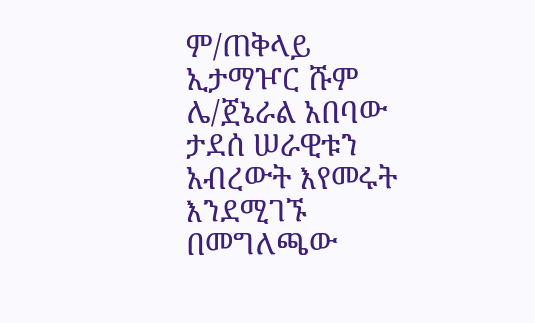ም/ጠቅላይ ኢታማዦር ሹም ሌ/ጀኔራል አበባው ታደሰ ሠራዊቱን አብረውት እየመሩት እንደሚገኙ በመግለጫው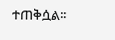ተጠቅሷል፡፡